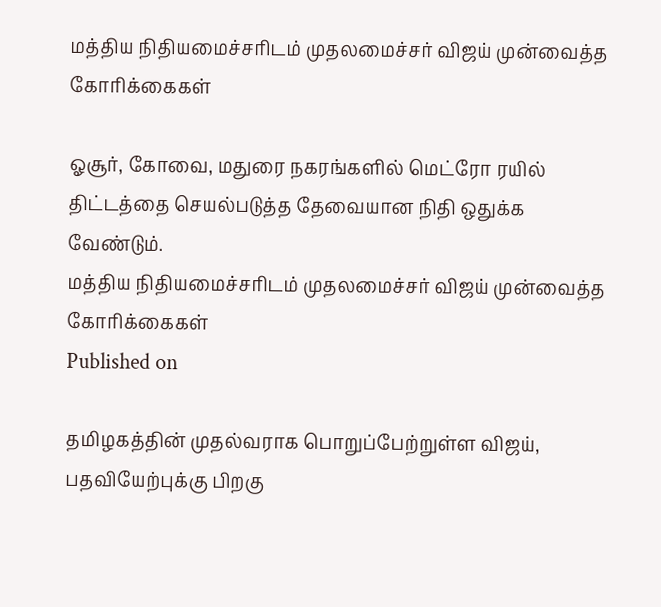மத்திய நிதியமைச்சரிடம் முதலமைச்சர் விஜய் முன்வைத்த கோரிக்கைகள்

ஓசூர், கோவை, மதுரை நகரங்களில் மெட்ரோ ரயில் திட்டத்தை செயல்படுத்த தேவையான நிதி ஒதுக்க வேண்டும்.
மத்திய நிதியமைச்சரிடம் முதலமைச்சர் விஜய் முன்வைத்த கோரிக்கைகள்
Published on

தமிழகத்தின் முதல்வராக பொறுப்பேற்றுள்ள விஜய், பதவியேற்புக்கு பிறகு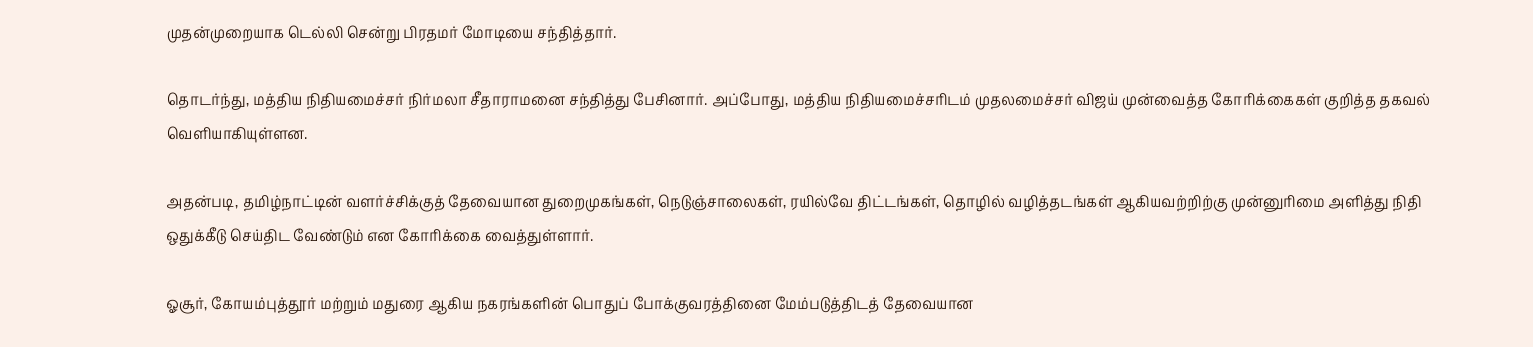முதன்முறையாக டெல்லி சென்று பிரதமர் மோடியை சந்தித்தார்.

தொடர்ந்து, மத்திய நிதியமைச்சர் நிர்மலா சீதாராமனை சந்தித்து பேசினார். அப்போது, மத்திய நிதியமைச்சரிடம் முதலமைச்சர் விஜய் முன்வைத்த கோரிக்கைகள் குறித்த தகவல் வெளியாகியுள்ளன.

அதன்படி, தமிழ்நாட்டின் வளர்ச்சிக்குத் தேவையான துறைமுகங்கள், நெடுஞ்சாலைகள், ரயில்வே திட்டங்கள், தொழில் வழித்தடங்கள் ஆகியவற்றிற்கு முன்னுரிமை அளித்து நிதி ஒதுக்கீடு செய்திட வேண்டும் என கோரிக்கை வைத்துள்ளார்.

ஓசூர், கோயம்புத்தூர் மற்றும் மதுரை ஆகிய நகரங்களின் பொதுப் போக்குவரத்தினை மேம்படுத்திடத் தேவையான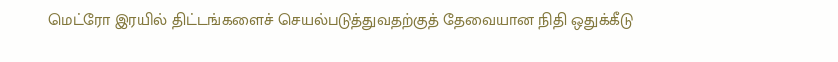மெட்ரோ இரயில் திட்டங்களைச் செயல்படுத்துவதற்குத் தேவையான நிதி ஒதுக்கீடு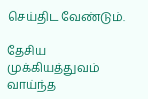செய்திட வேண்டும்.

தேசிய முக்கியத்துவம் வாய்ந்த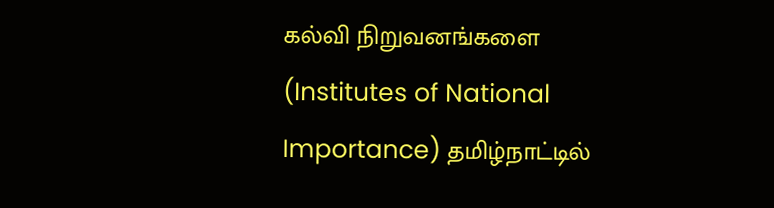கல்வி நிறுவனங்களை (Institutes of National Importance) தமிழ்நாட்டில்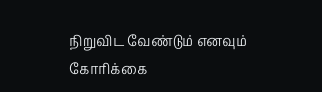நிறுவிட வேண்டும் எனவும் கோரிக்கை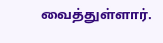வைத்துள்ளார்.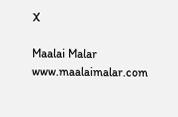X

Maalai Malar
www.maalaimalar.com